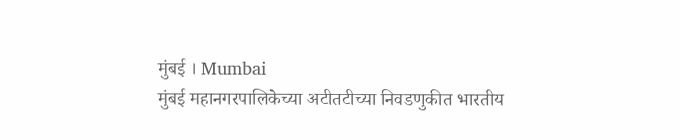मुंबई । Mumbai
मुंबई महानगरपालिकेच्या अटीतटीच्या निवडणुकीत भारतीय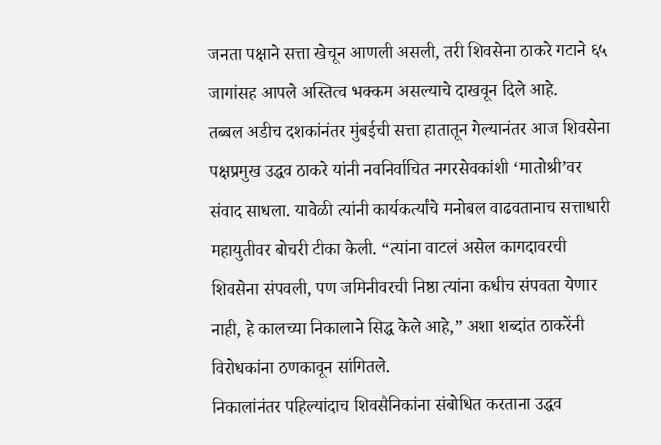जनता पक्षाने सत्ता खेचून आणली असली, तरी शिवसेना ठाकरे गटाने ६५ जागांसह आपले अस्तित्व भक्कम असल्याचे दाखवून दिले आहे.
तब्बल अडीच दशकांनंतर मुंबईची सत्ता हातातून गेल्यानंतर आज शिवसेना पक्षप्रमुख उद्धव ठाकरे यांनी नवनिर्वाचित नगरसेवकांशी ‘मातोश्री’वर संवाद साधला. यावेळी त्यांनी कार्यकर्त्यांचे मनोबल वाढवतानाच सत्ताधारी महायुतीवर बोचरी टीका केली. “त्यांना वाटलं असेल कागदावरची शिवसेना संपवली, पण जमिनीवरची निष्ठा त्यांना कधीच संपवता येणार नाही, हे कालच्या निकालाने सिद्ध केले आहे,” अशा शब्दांत ठाकरेंनी विरोधकांना ठणकावून सांगितले.
निकालांनंतर पहिल्यांदाच शिवसैनिकांना संबोधित करताना उद्धव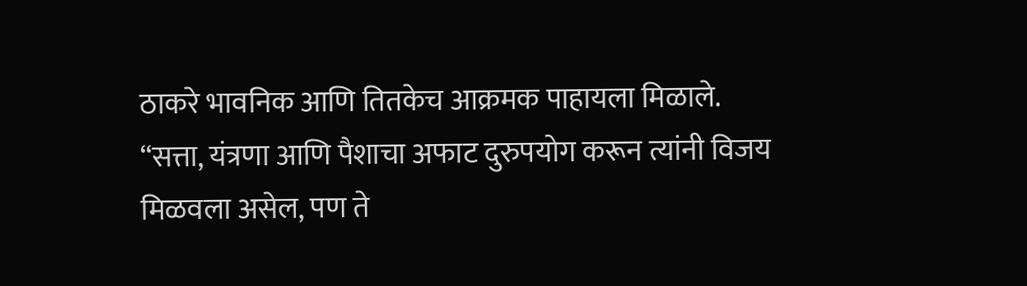ठाकरे भावनिक आणि तितकेच आक्रमक पाहायला मिळाले. “सत्ता, यंत्रणा आणि पैशाचा अफाट दुरुपयोग करून त्यांनी विजय मिळवला असेल, पण ते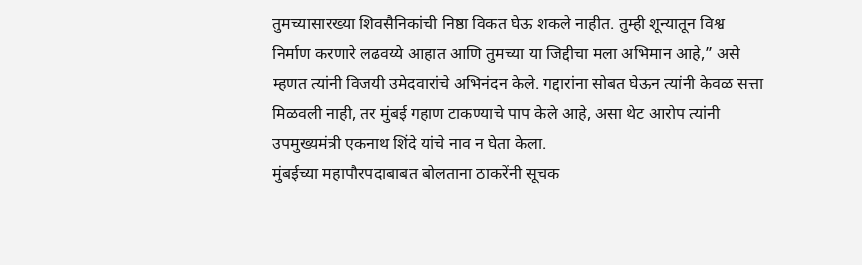तुमच्यासारख्या शिवसैनिकांची निष्ठा विकत घेऊ शकले नाहीत. तुम्ही शून्यातून विश्व निर्माण करणारे लढवय्ये आहात आणि तुमच्या या जिद्दीचा मला अभिमान आहे,” असे म्हणत त्यांनी विजयी उमेदवारांचे अभिनंदन केले. गद्दारांना सोबत घेऊन त्यांनी केवळ सत्ता मिळवली नाही, तर मुंबई गहाण टाकण्याचे पाप केले आहे, असा थेट आरोप त्यांनी उपमुख्यमंत्री एकनाथ शिंदे यांचे नाव न घेता केला.
मुंबईच्या महापौरपदाबाबत बोलताना ठाकरेंनी सूचक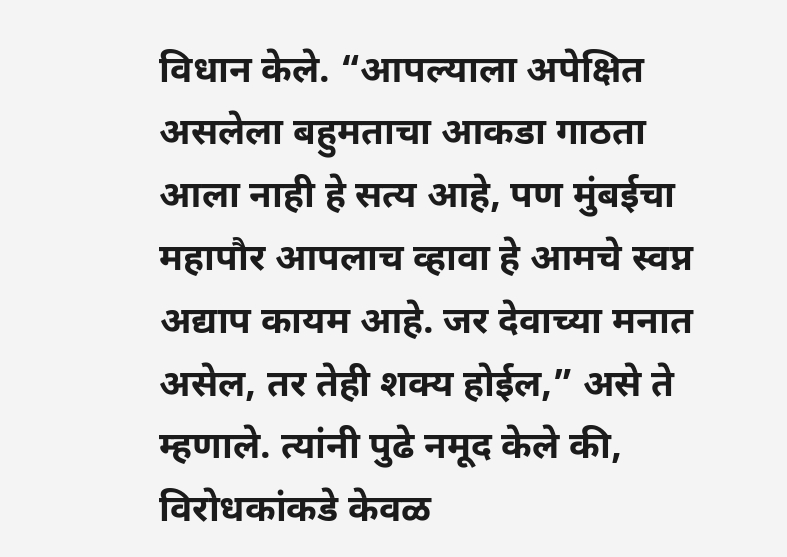विधान केले. “आपल्याला अपेक्षित असलेला बहुमताचा आकडा गाठता आला नाही हे सत्य आहे, पण मुंबईचा महापौर आपलाच व्हावा हे आमचे स्वप्न अद्याप कायम आहे. जर देवाच्या मनात असेल, तर तेही शक्य होईल,” असे ते म्हणाले. त्यांनी पुढे नमूद केले की, विरोधकांकडे केवळ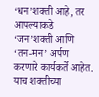‘धन’शक्ती आहे, तर आपल्याकडे ‘जन’शक्ती आणि ‘तन-मन’ अर्पण करणारे कार्यकर्ते आहेत. याच शक्तीच्या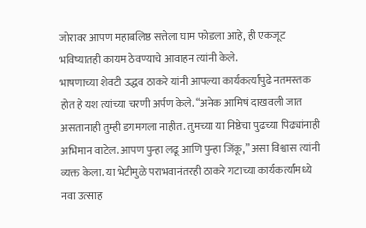जोरावर आपण महाबलिष्ठ सत्तेला घाम फोडला आहे, ही एकजूट भविष्यातही कायम ठेवण्याचे आवाहन त्यांनी केले.
भाषणाच्या शेवटी उद्धव ठाकरे यांनी आपल्या कार्यकर्त्यांपुढे नतमस्तक होत हे यश त्यांच्या चरणी अर्पण केले. “अनेक आमिषं दाखवली जात असतानाही तुम्ही डगमगला नाहीत. तुमच्या या निष्ठेचा पुढच्या पिढ्यांनाही अभिमान वाटेल. आपण पुन्हा लढू आणि पुन्हा जिंकू,” असा विश्वास त्यांनी व्यक्त केला. या भेटीमुळे पराभवानंतरही ठाकरे गटाच्या कार्यकर्त्यांमध्ये नवा उत्साह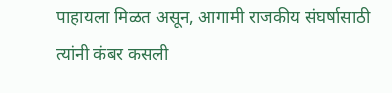पाहायला मिळत असून, आगामी राजकीय संघर्षासाठी त्यांनी कंबर कसली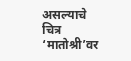असल्याचे चित्र ‘मातोश्री’वर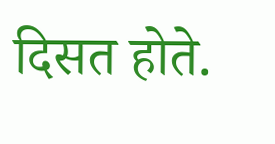दिसत होते.